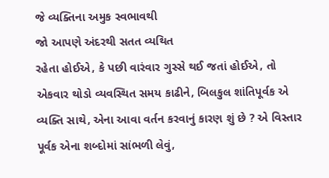જે વ્યક્તિના અમુક સ્વભાવથી
જો આપણે અંદરથી સતત વ્યથિત
રહેતા હોઈએ, કે પછી વારંવાર ગુસ્સે થઈ જતાં હોઈએ, તો એકવાર થોડો વ્યવસ્થિત સમય કાઢીને, બિલકુલ શાંતિપૂર્વક એ વ્યક્તિ સાથે, એના આવા વર્તન કરવાનું કારણ શું છે ? એ વિસ્તાર પૂર્વક એના શબ્દોમાં સાંભળી લેવું,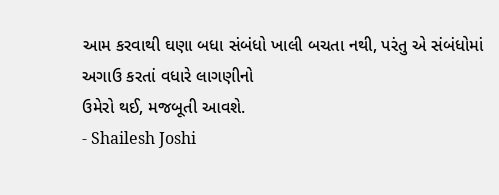આમ કરવાથી ઘણા બધા સંબંધો ખાલી બચતા નથી, પરંતુ એ સંબંધોમાં
અગાઉ કરતાં વધારે લાગણીનો
ઉમેરો થઈ, મજબૂતી આવશે.
- Shailesh Joshi